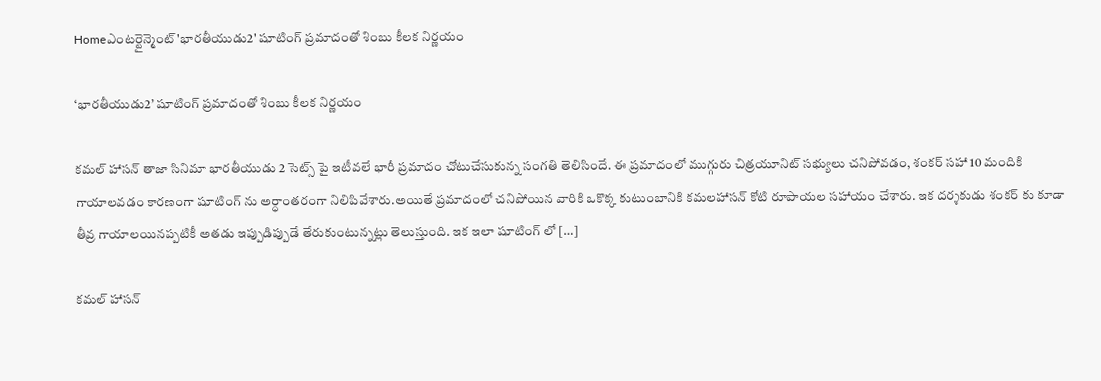Homeఎంటర్టైన్మెంట్'భారతీయుడు2' షూటింగ్ ప్రమాదంతో శింబు కీలక నిర్ణయం

‘భారతీయుడు2’ షూటింగ్ ప్రమాదంతో శింబు కీలక నిర్ణయం

కమల్ హాసన్ తాజా సినిమా భారతీయుడు 2 సెట్స్ పై ఇటీవలే భారీ ప్రమాదం చోటుచేసుకున్న సంగతి తెలిసిందే. ఈ ప్రమాదంలో ముగ్గురు చిత్రయూనిట్ సభ్యులు చనిపోవడం, శంకర్ సహా 10 మందికి గాయాలవడం కారణంగా షూటింగ్ ను అర్ధాంతరంగా నిలిపివేశారు.అయితే ప్రమాదంలో చనిపోయిన వారికి ఒకొక్క కుటుంబానికి కమలహాసన్ కోటి రూపాయల సహాయం చేశారు. ఇక దర్శకుడు శంకర్ కు కూడా తీవ్ర గాయాలయినప్పటికీ అతడు ఇప్పుడిప్పుడే తేరుకుంటున్నట్లు తెలుస్తుంది. ఇక ఇలా షూటింగ్ లో […]

కమల్ హాసన్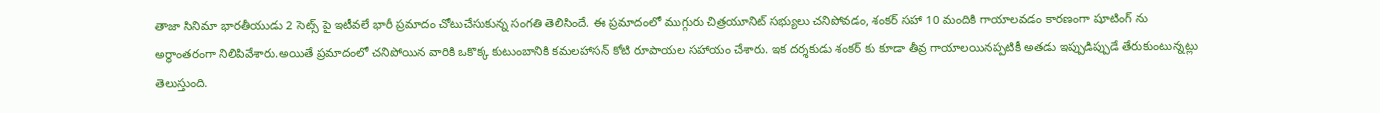తాజా సినిమా భారతీయుడు 2 సెట్స్ పై ఇటీవలే భారీ ప్రమాదం చోటుచేసుకున్న సంగతి తెలిసిందే. ఈ ప్రమాదంలో ముగ్గురు చిత్రయూనిట్ సభ్యులు చనిపోవడం, శంకర్ సహా 10 మందికి గాయాలవడం కారణంగా షూటింగ్ ను అర్ధాంతరంగా నిలిపివేశారు.అయితే ప్రమాదంలో చనిపోయిన వారికి ఒకొక్క కుటుంబానికి కమలహాసన్ కోటి రూపాయల సహాయం చేశారు. ఇక దర్శకుడు శంకర్ కు కూడా తీవ్ర గాయాలయినప్పటికీ అతడు ఇప్పుడిప్పుడే తేరుకుంటున్నట్లు తెలుస్తుంది.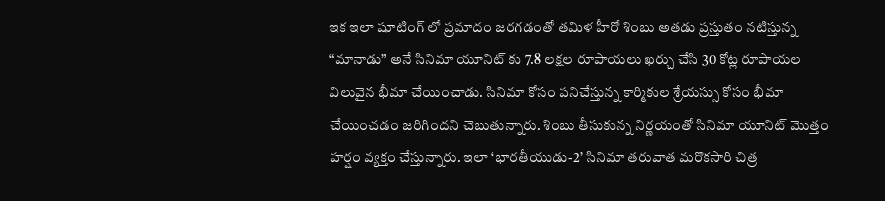ఇక ఇలా షూటింగ్ లో ప్రమాదం జరగడంతో తమిళ హీరో శింబు అతడు ప్రస్తుతం నటిస్తున్న “మానాడు” అనే సినిమా యూనిట్ కు 7.8 లక్షల రూపాయలు ఖర్చు చేసి 30 కోట్ల రూపాయల విలువైన భీమా చేయించాడు. సినిమా కోసం పనిచేస్తున్న కార్మికుల శ్రేయస్సు కోసం భీమా చేయించడం జరిగిందని చెబుతున్నారు. శింబు తీసుకున్న నిర్ణయంతో సినిమా యూనిట్ మొత్తం హర్షం వ్యక్తం చేస్తున్నారు. ఇలా ‘భారతీయుడు-2’ సినిమా తరువాత మరొకసారి చిత్ర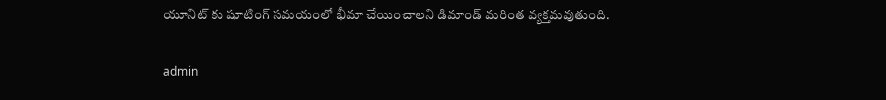యూనిట్ కు షూటింగ్ సమయంలో భీమా చేయించాలని డిమాండ్ మరింత వ్యక్తమవుతుంది.

admin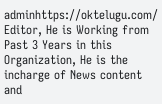adminhttps://oktelugu.com/
Editor, He is Working from Past 3 Years in this Organization, He is the incharge of News content and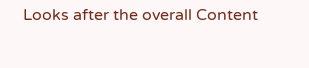Looks after the overall Content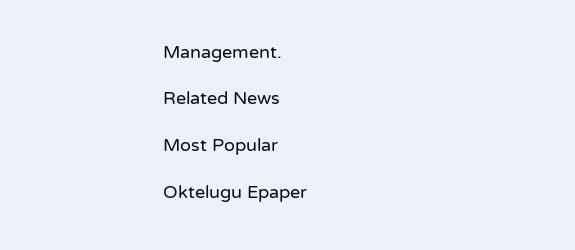Management.

Related News

Most Popular

Oktelugu Epaper